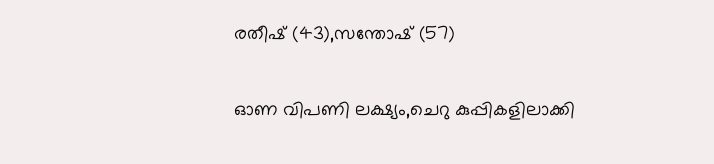രതീഷ് (43),സന്തോഷ് (57)

ഓണ വിപണി ലക്ഷ്യം,ചെറു കുപ്പികളിലാക്കി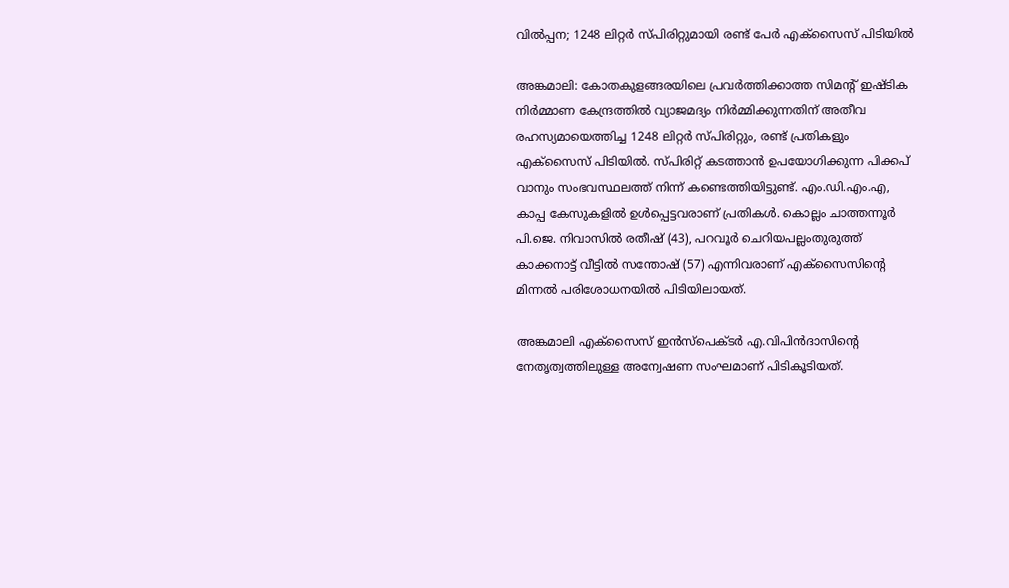വിൽപ്പന; 1248 ലിറ്റർ സ്പിരിറ്റുമായി രണ്ട് പേർ എക്സൈസ് പിടിയിൽ

അങ്കമാലി: കോതകുളങ്ങരയിലെ പ്രവർത്തിക്കാത്ത സിമൻ്റ് ഇഷ്ടിക നിർമ്മാണ കേന്ദ്രത്തിൽ വ്യാജമദ്യം നിർമ്മിക്കുന്നതിന് അതീവ രഹസ്യമായെത്തിച്ച 1248 ലിറ്റർ സ്പിരിറ്റും, രണ്ട് പ്രതികളും എക്സൈസ് പിടിയിൽ. സ്പിരിറ്റ് കടത്താൻ ഉപയോഗിക്കുന്ന പിക്കപ് വാനും സംഭവസ്ഥലത്ത് നിന്ന് കണ്ടെത്തിയിട്ടുണ്ട്. എം.ഡി.എം.എ, കാപ്പ കേസുകളിൽ ഉൾപ്പെട്ടവരാണ് പ്രതികൾ. കൊല്ലം ചാത്തന്നൂർ പി.ജെ. നിവാസിൽ രതീഷ് (43), പറവൂർ ചെറിയപല്ലംതുരുത്ത് കാക്കനാട്ട് വീട്ടിൽ സന്തോഷ് (57) എന്നിവരാണ് എക്സൈസിൻ്റെ മിന്നൽ പരിശോധനയിൽ പിടിയിലായത്.

അങ്കമാലി എക്സൈസ് ഇൻസ്പെക്‌ടർ എ.വിപിൻദാസിൻ്റെ നേതൃത്വത്തിലുള്ള അന്വേഷണ സംഘമാണ് പിടികൂടിയത്.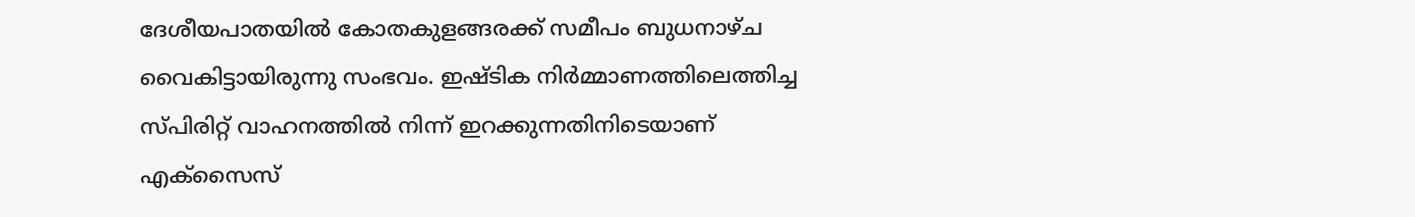ദേശീയപാതയിൽ കോതകുളങ്ങരക്ക് സമീപം ബുധനാഴ്ച വൈകിട്ടായിരുന്നു സംഭവം. ഇഷ്ടിക നിർമ്മാണത്തിലെത്തിച്ച സ്പിരിറ്റ് വാഹനത്തിൽ നിന്ന് ഇറക്കുന്നതിനിടെയാണ് എക്സൈസ്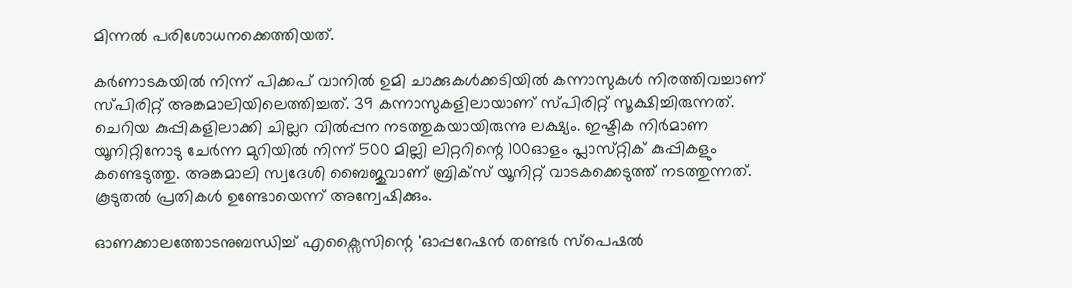മിന്നൽ പരിശോധനക്കെത്തിയത്.

കർണാടകയിൽ നിന്ന് പിക്കപ് വാനിൽ ഉമി ചാക്കുകൾക്കടിയിൽ കന്നാസുകൾ നിരത്തിവച്ചാണ് സ്പിരിറ്റ് അങ്കമാലിയിലെത്തിച്ചത്. 39 കന്നാസുകളിലായാണ് സ്‌പിരിറ്റ് സൂക്ഷിച്ചിരുന്നത്. ചെറിയ കുപ്പികളിലാക്കി ചില്ലറ വിൽപ്പന നടത്തുകയായിരുന്നു ലക്ഷ്യം. ഇഷ്ടിക നിർമാണ യൂനിറ്റിനോടു ചേർന്ന മുറിയിൽ നിന്ന് 500 മില്ലി ലിറ്ററിന്റെ 100ഓളം പ്ലാസ്‌റ്റിക്‌ കുപ്പികളും കണ്ടെടുത്തു. അങ്കമാലി സ്വദേശി ബൈജുവാണ് ബ്രിക്‌സ് യൂനിറ്റ് വാടകക്കെടുത്ത് നടത്തുന്നത്. കൂടുതൽ പ്രതികൾ ഉണ്ടോയെന്ന് അന്വേഷിക്കും.

ഓണക്കാലത്തോടനുബന്ധിച്ച് എക്സൈസിന്റെ 'ഓപ്പറേഷൻ തണ്ടർ സ്പെഷൽ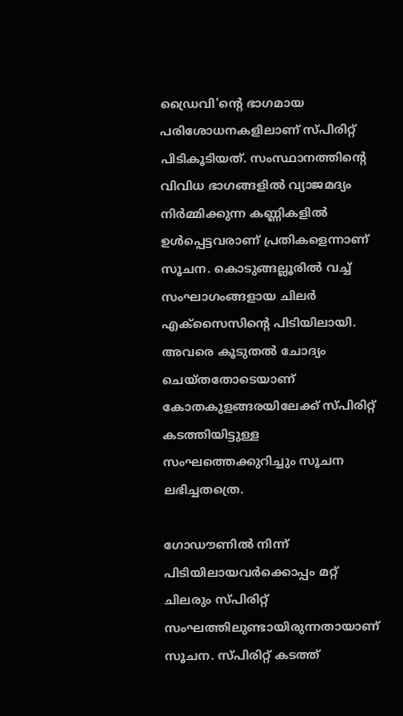ഡ്രൈവി'ൻ്റെ ഭാഗമായ പരിശോധനകളിലാണ് സ്‌പിരിറ്റ് പിടികൂടിയത്. സംസ്ഥാനത്തിൻ്റെ വിവിധ ഭാഗങ്ങളിൽ വ്യാജമദ്യം നിർമ്മിക്കുന്ന കണ്ണികളിൽ ഉൾപ്പെട്ടവരാണ് പ്രതികളെന്നാണ് സൂചന. കൊടുങ്ങല്ലൂരിൽ വച്ച് സംഘാഗംങ്ങളായ ചിലർ എക്സൈസിൻ്റെ പിടിയിലായി. അവരെ കൂടുതൽ ചോദ്യം ചെയ്തതോടെയാണ് കോതകുളങ്ങരയിലേക്ക് സ്പിരിറ്റ് കടത്തിയിട്ടുള്ള സംഘത്തെക്കുറിച്ചും സൂചന ലഭിച്ചതത്രെ.

ഗോഡൗണിൽ നിന്ന് പിടിയിലായവർക്കൊപ്പം മറ്റ് ചിലരും സ്പിരിറ്റ് സംഘത്തിലുണ്ടായിരുന്നതായാണ് സൂചന. സ്പിരിറ്റ് കടത്ത്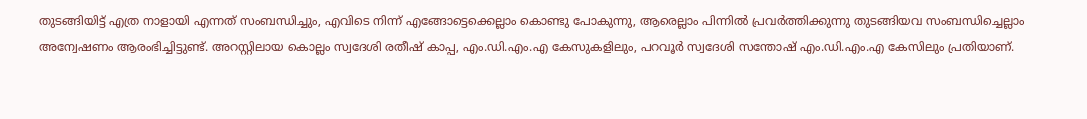തുടങ്ങിയിട്ട് എത്ര നാളായി എന്നത് സംബന്ധിച്ചും, എവിടെ നിന്ന് എങ്ങോട്ടെക്കെല്ലാം കൊണ്ടു പോകുന്നു, ആരെല്ലാം പിന്നിൽ പ്രവർത്തിക്കുന്നു തുടങ്ങിയവ സംബന്ധിച്ചെല്ലാം അന്വേഷണം ആരംഭിച്ചിട്ടുണ്ട്. അറസ്റ്റിലായ കൊല്ലം സ്വദേശി രതീഷ് കാപ്പ, എം.ഡി.എം.എ കേസുകളിലും, പറവൂർ സ്വദേശി സന്തോഷ് എം.ഡി.എം.എ കേസിലും പ്രതിയാണ്.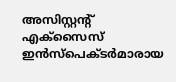അസിസ്റ്റ‌ന്റ് എക്സൈസ് ഇൻസ്പെക്ട‌ർമാരായ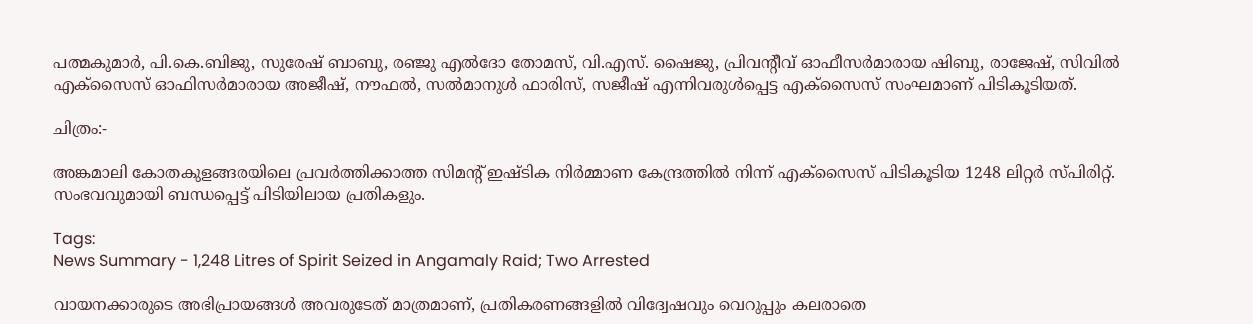പത്മകുമാർ, പി.കെ.ബിജു, സുരേഷ് ബാബു, രഞ്ജു എൽദോ തോമസ്, വി.എസ്. ഷൈജു, പ്രിവൻ്റീവ് ഓഫീസർമാരായ ഷിബു, രാജേഷ്, സിവിൽ എക്സൈസ് ഓഫിസർമാരായ അജീഷ്, നൗഫൽ, സൽമാനുൾ ഫാരിസ്, സജീഷ് എന്നിവരുൾപ്പെട്ട എക്സൈസ് സംഘമാണ് പിടികൂടിയത്.

ചിത്രം:-

അങ്കമാലി കോതകുളങ്ങരയിലെ പ്രവർത്തിക്കാത്ത സിമൻ്റ് ഇഷ്ടിക നിർമ്മാണ കേന്ദ്രത്തിൽ നിന്ന് എക്സൈസ് പിടികൂടിയ 1248 ലിറ്റർ സ്പിരിറ്റ്. സംഭവവുമായി ബന്ധപ്പെട്ട് പിടിയിലായ പ്രതികളും.

Tags:
News Summary - 1,248 Litres of Spirit Seized in Angamaly Raid; Two Arrested

വായനക്കാരുടെ അഭിപ്രായങ്ങള്‍ അവരുടേത് മാത്രമാണ്, പ്രതികരണങ്ങളിൽ വിദ്വേഷവും വെറുപ്പും കലരാതെ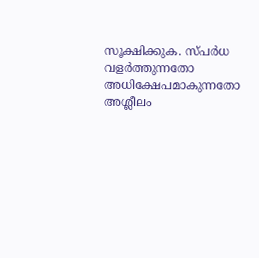സൂക്ഷിക്കുക. സ്പർധ വളർത്തുന്നതോ അധിക്ഷേപമാകുന്നതോ അശ്ലീലം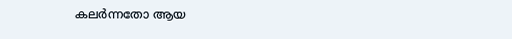കലർന്നതോ ആയ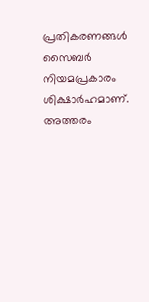പ്രതികരണങ്ങൾ സൈബർ നിയമപ്രകാരം ശിക്ഷാർഹമാണ്. അത്തരം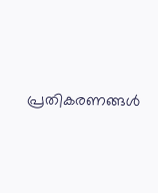പ്രതികരണങ്ങൾ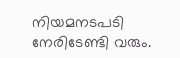നിയമനടപടി നേരിടേണ്ടി വരും.